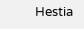Hestia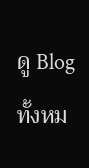ดู Blog ทั้งหม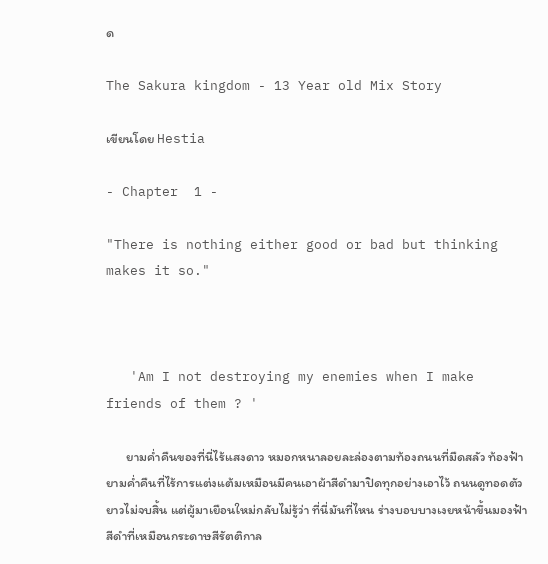ด

The Sakura kingdom - 13 Year old Mix Story

เขียนโดย Hestia

- Chapter  1 -

"There is nothing either good or bad but thinking makes it so."



   'Am I not destroying my enemies when I make friends of them ? '

       ยามค่ำคืนของที่นี่ไร้แสงดาว หมอกหนาลอยละล่องตามท้องถนนที่มืดสลัว ท้องฟ้ายามค่ำคืนที่ไร้การแต่งแต้มเหมือนมีคนเอาผ้าสีดำมาปิดทุกอย่างเอาไว้ ถนนดูทอดตัวยาวไม่จบสิ้น แต่ผู้มาเยือนใหม่กลับไม่รู้ว่า ที่นี่มันที่ไหน ร่างบอบบางเงยหน้าขึ้นมองฟ้าสีดำที่เหมือนกระดาษสีรัตติกาล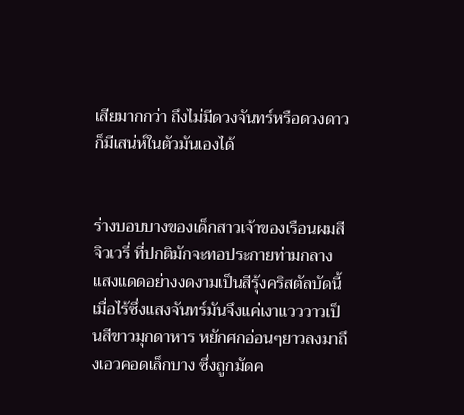เสียมากกว่า ถึงไม่มีดวงจันทร์หรือดวงดาว ก็มีเสน่ห์ในตัวมันเองได้


ร่างบอบบางของเด็กสาวเจ้าของเรือนผมสีจิวเวรี่ ที่ปกติมักจะทอประกายท่ามกลางแสงแดดอย่างงดงามเป็นสีรุ้งคริสตัลบัดนี้เมื่อไร้ซึ่งแสงจันทร์มันจึงแค่เงาแวววาวเป็นสีขาวมุกดาหาร หยักศกอ่อนๆยาวลงมาถึงเอวคอดเล็กบาง ซึ่งถูกมัดค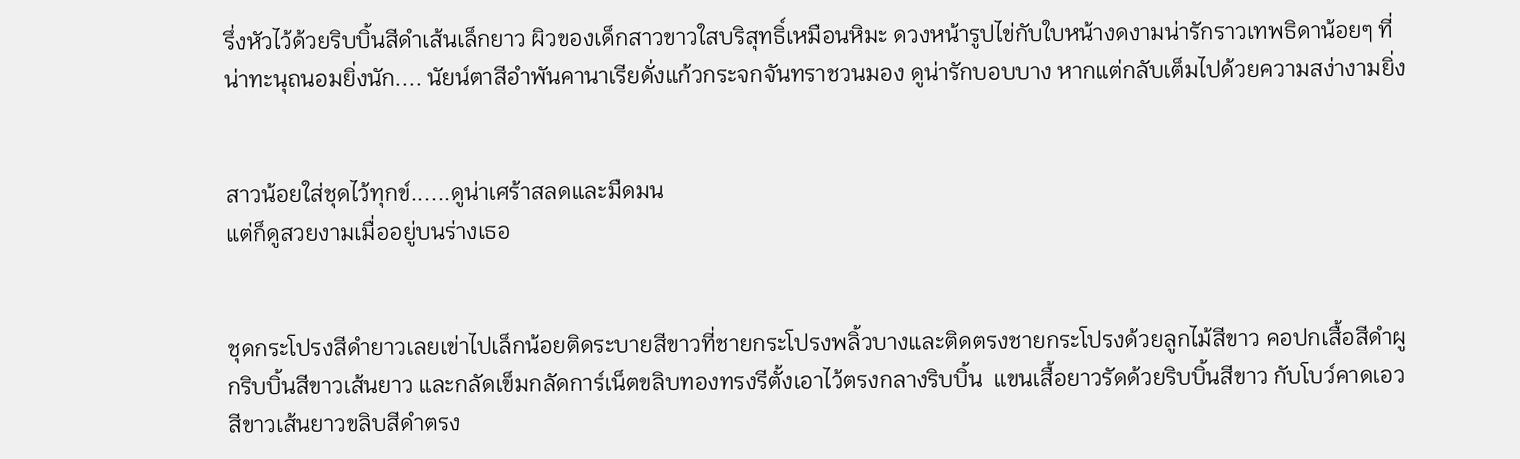รึ่งหัวไว้ด้วยริบบิ้นสีดำเส้นเล็กยาว ผิวของเด็กสาวขาวใสบริสุทธิ์เหมือนหิมะ ดวงหน้ารูปไข่กับใบหน้างดงามน่ารักราวเทพธิดาน้อยๆ ที่น่าทะนุถนอมยิ่งนัก.... นัยน์ตาสีอำพันคานาเรียดั่งแก้วกระจกจันทราชวนมอง ดูน่ารักบอบบาง หากแต่กลับเต็มไปด้วยความสง่างามยิ่ง


สาวน้อยใส่ชุดไว้ทุกข์......ดูน่าเศร้าสลดและมืดมน
แต่ก็ดูสวยงามเมื่ออยู่บนร่างเธอ


ชุดกระโปรงสีดำยาวเลยเข่าไปเล็กน้อยติดระบายสีขาวที่ชายกระโปรงพลิ้วบางและติดตรงชายกระโปรงด้วยลูกไม้สีขาว คอปกเสื้อสีดำผูกริบบิ้นสีขาวเส้นยาว และกลัดเข็มกลัดการ์เน็ตขลิบทองทรงรีตั้งเอาไว้ตรงกลางริบบิ้น  แขนเสื้อยาวรัดด้วยริบบิ้นสีขาว กับโบว์คาดเอวสีขาวเส้นยาวขลิบสีดำตรง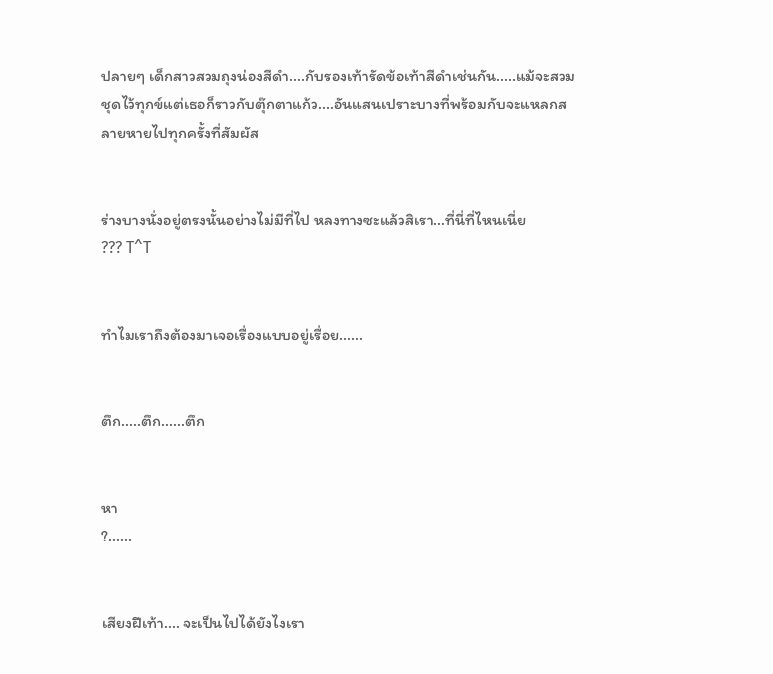ปลายๆ เด็กสาวสวมถุงน่องสีดำ....กับรองเท้ารัดข้อเท้าสีดำเช่นกัน.....แม้จะสวมชุดไว้ทุกข์แต่เธอก็ราวกับตุ๊กตาแก้ว....อันแสนเปราะบางที่พร้อมกับจะแหลกสลายหายไปทุกครั้งที่สัมผัส


ร่างบางนั่งอยู่ตรงนั้นอย่างไม่มีที่ไป หลงทางซะแล้วสิเรา...ที่นี่ที่ไหนเนี่ย
??? T^T


ทำไมเราถึงต้องมาเจอเรื่องแบบอยู่เรื่อย......


ตึก.....ตึก......ตึก


หา
?......


เสียงฝีเท้า.... จะเป็นไปได้ยังไงเรา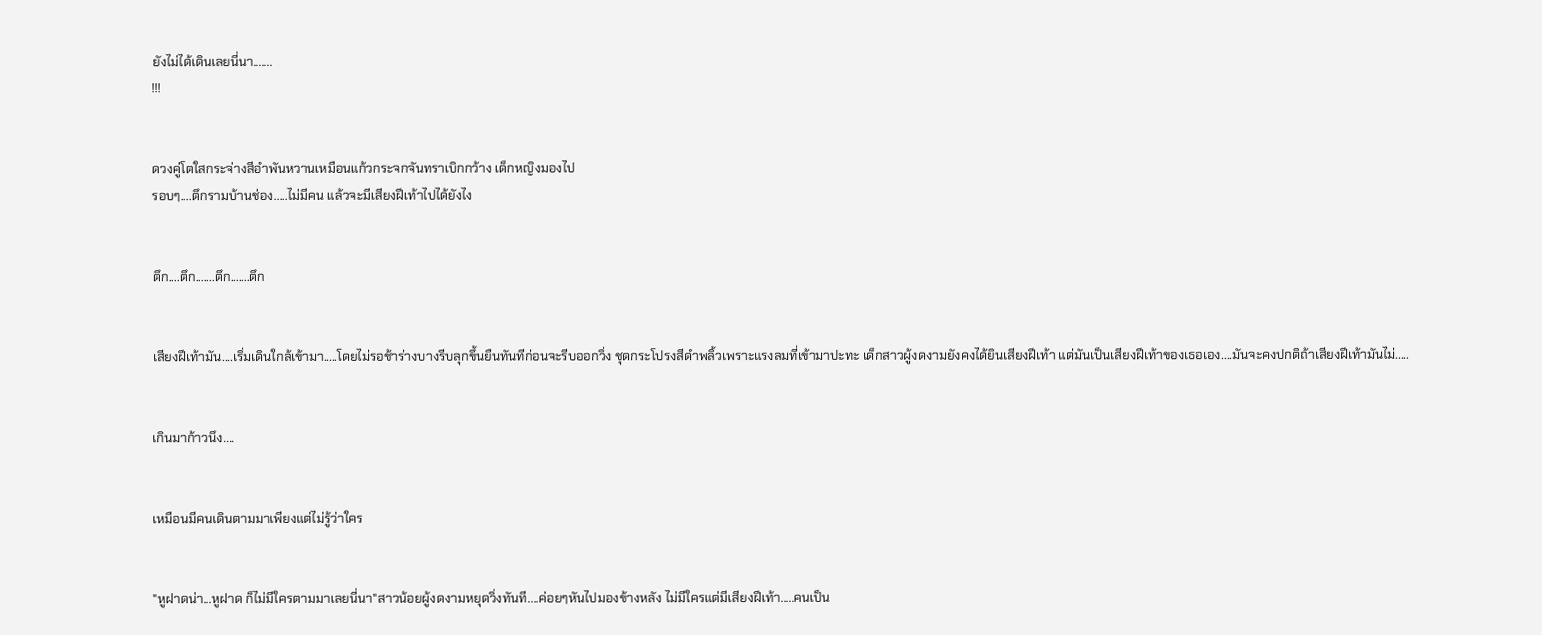ยังไม่ได้เดินเลยนี่นา.......
!!!


ดวงคู่โตใสกระจ่างสีอำพันหวานเหมือนแก้วกระจกจันทราเบิกกว้าง เด็กหญิงมองไป
รอบๆ....ตึกรามบ้านช่อง.....ไม่มีคน แล้วจะมีเสียงฝีเท้าไปได้ยังไง


ตึก....ตึก.......ตึก.......ตึก


เสียงฝีเท้ามัน....เริ่มเดินใกล้เข้ามา.....โดยไม่รอช้าร่างบางรีบลุกขึ้นยืนทันทีก่อนจะรีบออกวิ่ง ชุดกระโปรงสีดำพลิ้วเพราะแรงลมที่เข้ามาปะทะ เด็กสาวผู้งดงามยังคงได้ยินเสียงฝีเท้า แต่มันเป็นเสียงฝีเท้าของเธอเอง....มันจะคงปกติถ้าเสียงฝีเท้ามันไม่.....


เกินมาก้าวนึง....


เหมือนมีคนเดินตามมาเพียงแต่ไม่รู้ว่าใคร


"หูฝาดน่า...หูฝาด ก็ไม่มีใครตามมาเลยนี่นา"สาวน้อยผู้งดงามหยุดวิ่งทันที....ค่อยๆหันไปมองข้างหลัง ไม่มีใครแต่มีเสียงฝีเท้า.....คนเป็น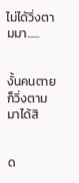ไม่ได้วิ่งตามมา......


งั้นคนตายก็วิ่งตามมาได้สิ


ด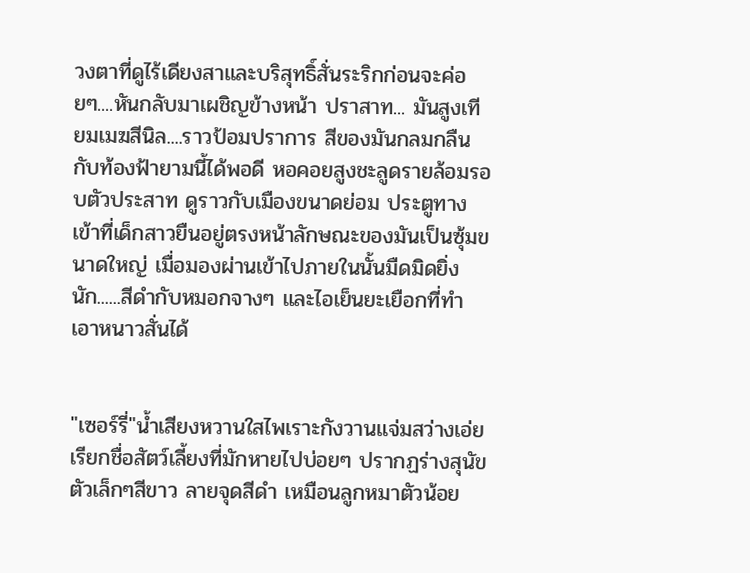วงตาที่ดูไร้เดียงสาและบริสุทธิ์สั่นระริกก่อนจะค่อยๆ....หันกลับมาเผชิญข้างหน้า ปราสาท... มันสูงเทียมเมฆสีนิล....ราวป้อมปราการ สีของมันกลมกลืนกับท้องฟ้ายามนี้ได้พอดี หอคอยสูงชะลูดรายล้อมรอบตัวประสาท ดูราวกับเมืองขนาดย่อม ประตูทางเข้าที่เด็กสาวยืนอยู่ตรงหน้าลักษณะของมันเป็นซุ้มขนาดใหญ่ เมื่อมองผ่านเข้าไปภายในนั้นมืดมิดยิ่งนัก......สีดำกับหมอกจางๆ และไอเย็นยะเยือกที่ทำเอาหนาวสั่นได้


"เซอร์รี่"น้ำเสียงหวานใสไพเราะกังวานแจ่มสว่างเอ่ยเรียกชื่อสัตว์เลี้ยงที่มักหายไปบ่อยๆ ปรากฏร่างสุนัขตัวเล็กๆสีขาว ลายจุดสีดำ เหมือนลูกหมาตัวน้อย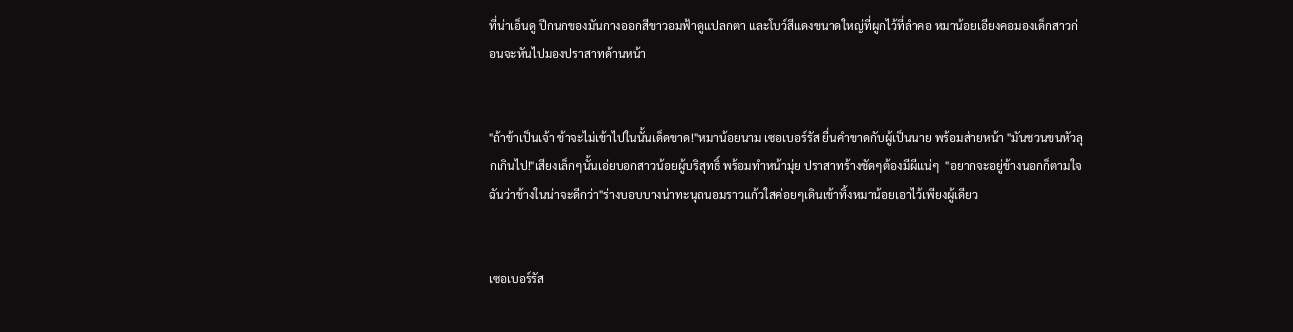ที่น่าเอ็นดู ปีกนกของมันกางออกสีขาวอมฟ้าดูแปลกตา และโบว์สีแดงขนาดใหญ่ที่ผูกไว้ที่ลำคอ หมาน้อยเอียงคอมองเด็กสาวก่อนจะหันไปมองปราสาทด้านหน้า


"ถ้าข้าเป็นเจ้า ข้าจะไม่เข้าไปในนั้นเด็ดขาด!"หมาน้อยนาม เซอเบอร์รัส ยื่นคำขาดกับผู้เป็นนาย พร้อมส่ายหน้า "มันชวนขนหัวลุกเกินไป!"เสียงเล็กๆนั้นเอ่ยบอกสาวน้อยผู้บริสุทธิ์ พร้อมทำหน้ามุ่ย ปราสาทร้างชัดๆต้องมีผีแน่ๆ  "อยากจะอยู่ข้างนอกก็ตามใจ ฉันว่าข้างในน่าจะดีกว่า"ร่างบอบบางน่าทะนุถนอมราวแก้วใสค่อยๆเดินเข้าทิ้งหมาน้อยเอาไว้เพียงผู้เดียว


เซอเบอร์รัส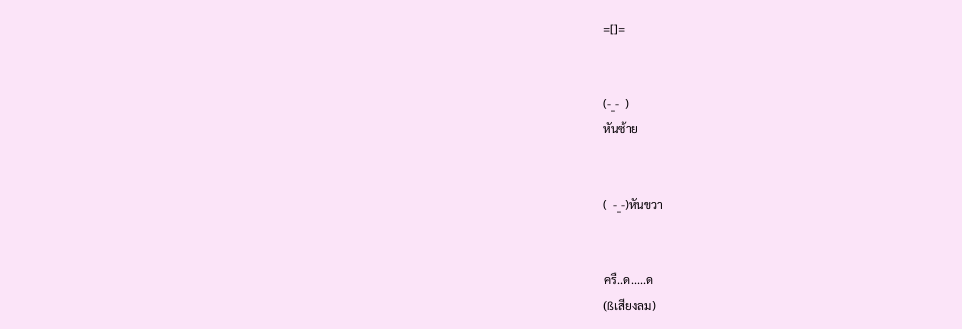=[]=


(-_-  )
หันซ้าย


(  -_-)หันขวา


ครื..ด.....ด
(ßเสียงลม)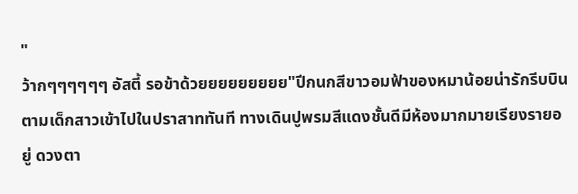"
ว้ากๆๆๆๆๆๆ อัสตี้ รอข้าด้วยยยยยยยยย"ปีกนกสีขาวอมฟ้าของหมาน้อยน่ารักรีบบินตามเด็กสาวเข้าไปในปราสาททันที ทางเดินปูพรมสีแดงชั้นดีมีห้องมากมายเรียงรายอยู่ ดวงตา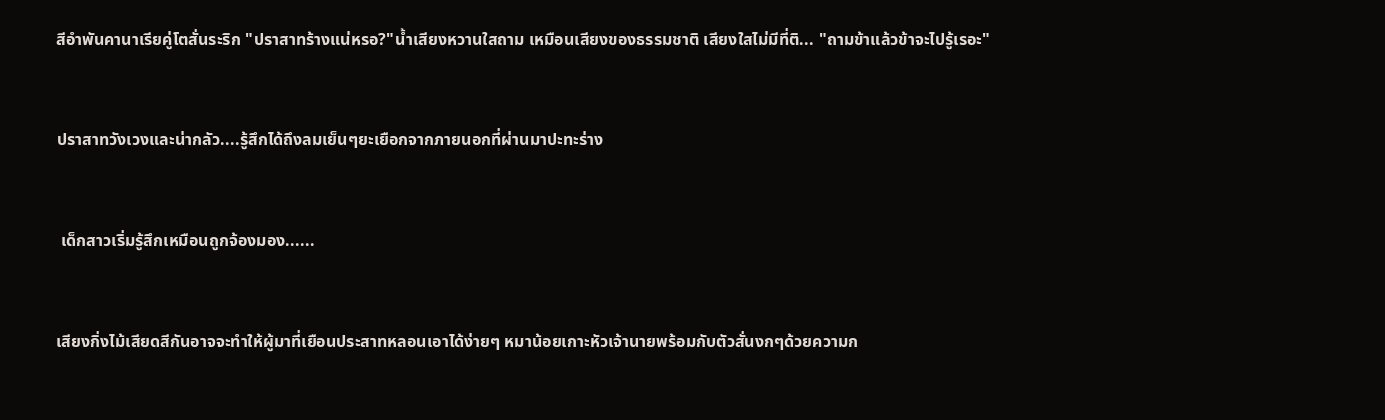สีอำพันคานาเรียคู่โตสั่นระริก "ปราสาทร้างแน่หรอ?"น้ำเสียงหวานใสถาม เหมือนเสียงของธรรมชาติ เสียงใสไม่มีที่ติ... "ถามข้าแล้วข้าจะไปรู้เรอะ"


ปราสาทวังเวงและน่ากลัว....รู้สึกได้ถึงลมเย็นๆยะเยือกจากภายนอกที่ผ่านมาปะทะร่าง


 เด็กสาวเริ่มรู้สึกเหมือนถูกจ้องมอง......


เสียงกิ่งไม้เสียดสีกันอาจจะทำให้ผู้มาที่เยือนประสาทหลอนเอาได้ง่ายๆ หมาน้อยเกาะหัวเจ้านายพร้อมกับตัวสั่นงกๆด้วยความก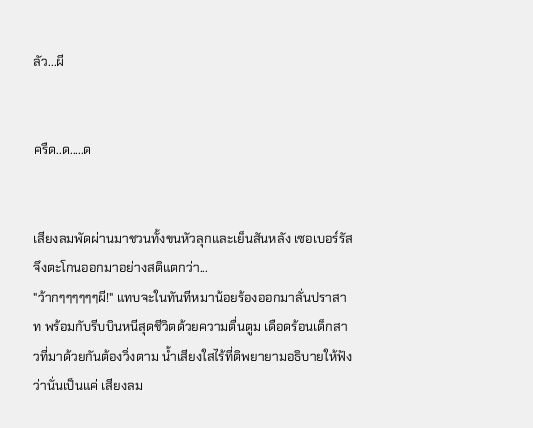ลัว...ผี


ครืด..ด.....ด


เสียงลมพัดผ่านมาชวนทั้งขนหัวลุกและเย็นสันหลัง เซอเบอร์รัสจึงตะโกนออกมาอย่างสติแตกว่า...
"ว้ากๆๆๆๆๆๆผี!" แทบจะในทันทีหมาน้อยร้องออกมาลั่นปราสาท พร้อมกับรีบบินหนีสุดชีวิตด้วยความตื่นตูม เดือดร้อนเด็กสาวที่มาด้วยกันต้องวิ่งตาม น้ำเสียงใสไร้ที่ติพยายามอธิบายให้ฟังว่านั่นเป็นแค่ เสียงลม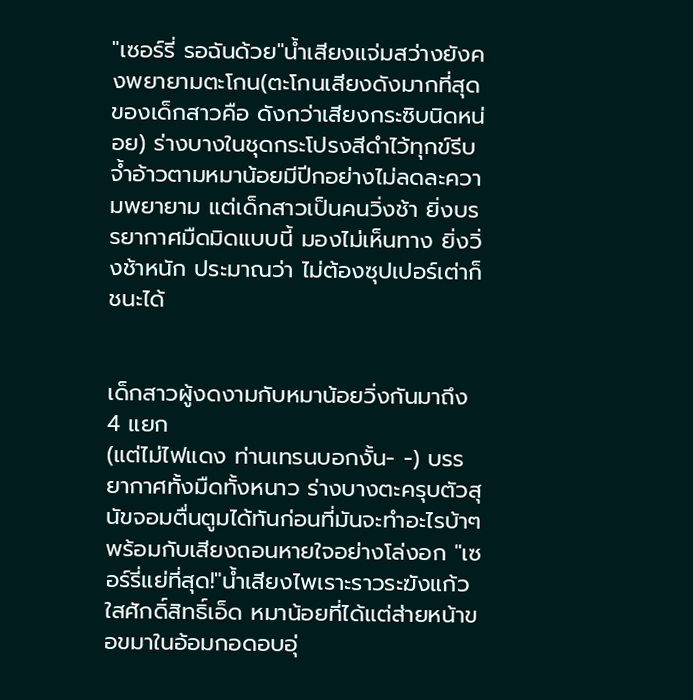"เซอร์รี่ รอฉันด้วย"น้ำเสียงแจ่มสว่างยังคงพยายามตะโกน(ตะโกนเสียงดังมากที่สุดของเด็กสาวคือ ดังกว่าเสียงกระซิบนิดหน่อย) ร่างบางในชุดกระโปรงสีดำไว้ทุกข์รีบจ้ำอ้าวตามหมาน้อยมีปีกอย่างไม่ลดละความพยายาม แต่เด็กสาวเป็นคนวิ่งช้า ยิ่งบรรยากาศมืดมิดแบบนี้ มองไม่เห็นทาง ยิ่งวิ่งช้าหนัก ประมาณว่า ไม่ต้องซุปเปอร์เต่าก็ชนะได้


เด็กสาวผู้งดงามกับหมาน้อยวิ่งกันมาถึง 4 แยก
(แต่ไม่ไฟแดง ท่านเทรนบอกงั้น- -) บรรยากาศทั้งมืดทั้งหนาว ร่างบางตะครุบตัวสุนัขจอมตื่นตูมได้ทันก่อนที่มันจะทำอะไรบ้าๆ พร้อมกับเสียงถอนหายใจอย่างโล่งอก "เซอร์รี่แย่ที่สุด!"น้ำเสียงไพเราะราวระฆังแก้วใสศักดิ์สิทธิ์เอ็ด หมาน้อยที่ได้แต่ส่ายหน้าขอขมาในอ้อมกอดอบอุ่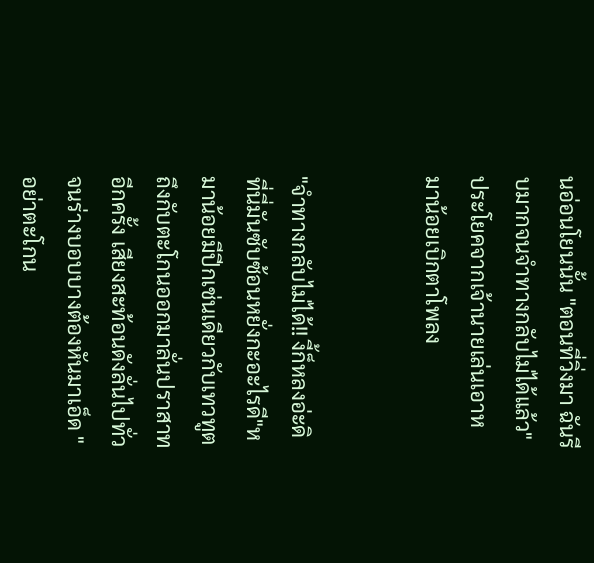นอ่อนโยนนั้น "ตอนที่วิ่งมา ฉันรีบมากจนจำทางกลับไม่ได้แล้ว"ประโยคจากเจ้านายเล่นเอาหมาน้อยเบิกตาโพลง


"จำทางกลับไม่ได้!! งี้ก็หลงอ่ะดิ ที่นี่มันซับซ้อนหยั่งกะอะไรดี"หมาน้อยมีปีกเช่นเดียวกับเทวทูตถึงกับตะโกนออกมาลั่นปราสาทอีกครั้ง เสียงสะท้อนดังลั่นไปทั่ว จนร่างบอบบางต้องหันมาเอ็ด "อย่าตะโกน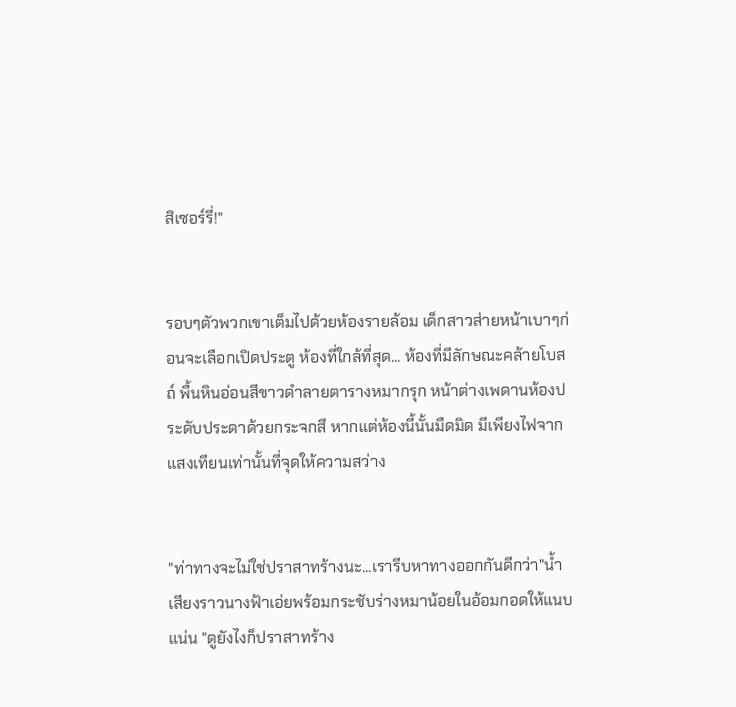สิเซอร์รี่!"


รอบๆตัวพวกเขาเต็มไปด้วยห้องรายล้อม เด็กสาวส่ายหน้าเบาๆก่อนจะเลือกเปิดประตู ห้องที่ใกล้ที่สุด... ห้องที่มีลักษณะคล้ายโบสถ์ พื้นหินอ่อนสีขาวดำลายตารางหมากรุก หน้าต่างเพดานห้องประดับประดาด้วยกระจกสี หากแต่ห้องนี้นั้นมืดมิด มีเพียงไฟจากแสงเทียนเท่านั้นที่จุดให้ความสว่าง


"ท่าทางจะไม่ใช่ปราสาทร้างนะ...เรารีบหาทางออกกันดีกว่า"น้ำเสียงราวนางฟ้าเอ่ยพร้อมกระชับร่างหมาน้อยในอ้อมกอดให้แนบแน่น "ดูยังไงก็ปราสาทร้าง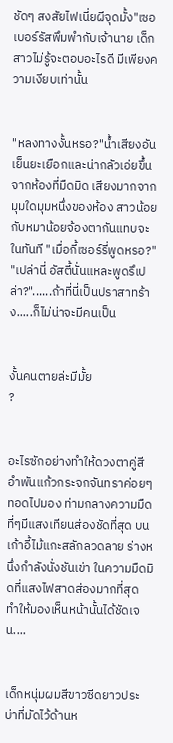ชัดๆ สงสัยไฟเนี่ยผีจุดมั้ง"เซอเบอร์รัสพึมพำกับเจ้านาย เด็กสาวไม่รู้จะตอบอะไรดี มีเพียงความเงียบเท่านั้น


"หลงทางงั้นหรอ?"น้ำเสียงอันเย็นยะเยือกและน่ากลัวเอ่ยขึ้นจากห้องที่มืดมิด เสียงมากจากมุมใดมุมหนึ่งของห้อง สาวน้อยกับหมาน้อยจ้องตากันแทบจะในทันที "เมื่อกี้เซอร์รี่พูดหรอ?" "เปล่านี่ อัสตี้นั่นแหละพูดรึเปล่า?"......ถ้าที่นี่เป็นปราสาทร้าง.....ก็ไม่น่าจะมีคนเป็น


งั้นคนตายล่ะมีมั้ย
?


อะไรซักอย่างทำให้ดวงตาคู่สีอำพันแก้วกระจกจันทราค่อยๆทอดไปมอง ท่ามกลางความมืด ที่ๆมีแสงเทียนส่องชัดที่สุด บนเก้าอี้ไม้แกะสลักลวดลาย ร่างหนึ่งกำลังนั่งชันเข่า ในความมืดมิดที่แสงไฟสาดส่องมากที่สุด ทำให้มองเห็นหน้านั้นได้ชัดเจน....


เด็กหนุ่มผมสีขาวซีดยาวประบ่าที่มัดไว้ด้านห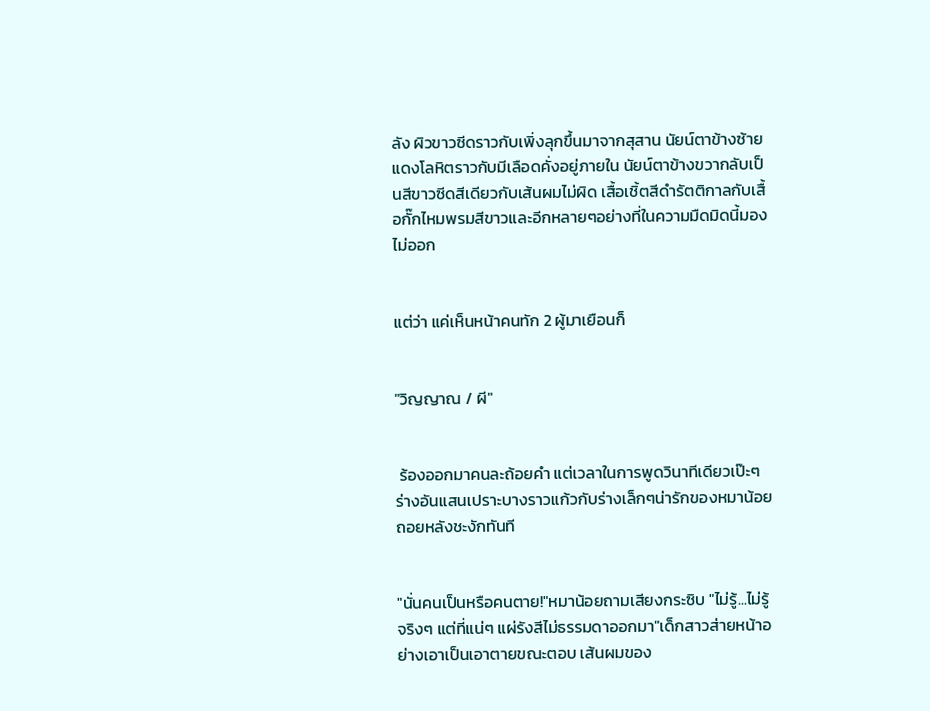ลัง ผิวขาวซีดราวกับเพิ่งลุกขึ้นมาจากสุสาน นัยน์ตาข้างซ้ายแดงโลหิตราวกับมีเลือดคั่งอยู่ภายใน นัยน์ตาข้างขวากลับเป็นสีขาวซีดสีเดียวกับเส้นผมไม่ผิด เสื้อเชิ้ตสีดำรัตติกาลกับเสื้อกั๊กไหมพรมสีขาวและอีกหลายๆอย่างที่ในความมืดมิดนี้มองไม่ออก


แต่ว่า แค่เห็นหน้าคนทัก 2 ผู้มาเยือนก็


"วิญญาณ / ผี"


 ร้องออกมาคนละถ้อยคำ แต่เวลาในการพูดวินาทีเดียวเป๊ะๆ ร่างอันแสนเปราะบางราวแก้วกับร่างเล็กๆน่ารักของหมาน้อยถอยหลังชะงักทันที


"นั่นคนเป็นหรือคนตาย!"หมาน้อยถามเสียงกระซิบ "ไม่รู้...ไม่รู้จริงๆ แต่ที่แน่ๆ แผ่รังสีไม่ธรรมดาออกมา"เด็กสาวส่ายหน้าอย่างเอาเป็นเอาตายขณะตอบ เส้นผมของ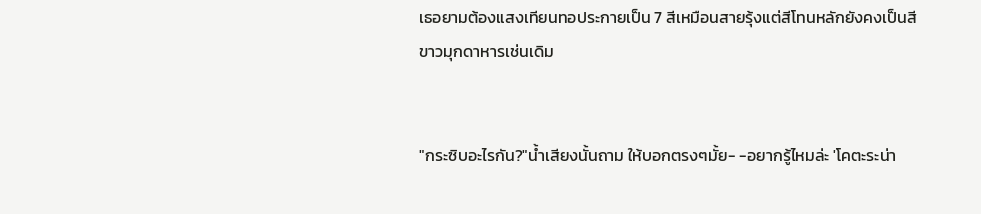เธอยามต้องแสงเทียนทอประกายเป็น 7 สีเหมือนสายรุ้งแต่สีโทนหลักยังคงเป็นสีขาวมุกดาหารเช่นเดิม


"กระซิบอะไรกัน?"น้ำเสียงนั้นถาม ให้บอกตรงๆมั้ย- -อยากรู้ไหมล่ะ 'โคตะระน่า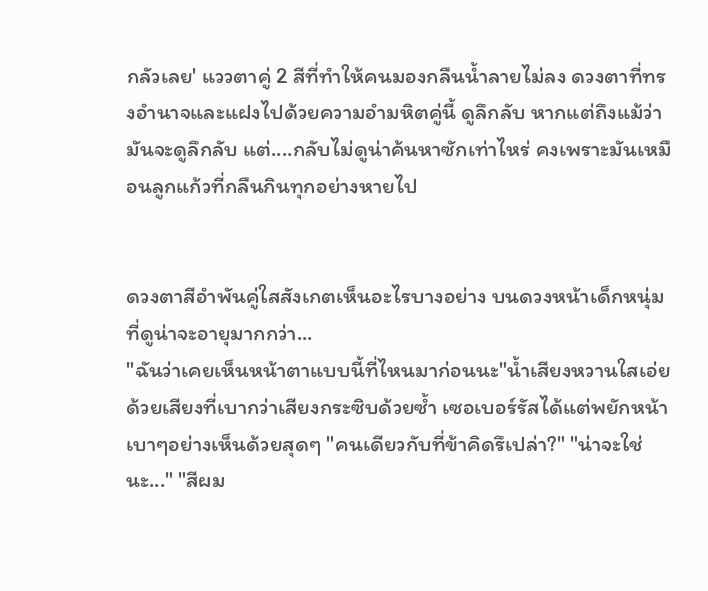กลัวเลย' แววตาคู่ 2 สีที่ทำให้คนมองกลืนน้ำลายไม่ลง ดวงตาที่ทรงอำนาจและแฝงไปด้วยความอำมหิตคู่นี้ ดูลึกลับ หากแต่ถึงแม้ว่ามันจะดูลึกลับ แต่....กลับไม่ดูน่าค้นหาซักเท่าไหร่ คงเพราะมันเหมือนลูกแก้วที่กลืนกินทุกอย่างหายไป


ดวงตาสีอำพันคู่ใสสังเกตเห็นอะไรบางอย่าง บนดวงหน้าเด็กหนุ่มที่ดูน่าจะอายุมากกว่า...
"ฉันว่าเคยเห็นหน้าตาแบบนี้ที่ไหนมาก่อนนะ"น้ำเสียงหวานใสเอ่ยด้วยเสียงที่เบากว่าเสียงกระซิบด้วยซ้ำ เซอเบอร์รัสได้แต่พยักหน้าเบาๆอย่างเห็นด้วยสุดๆ "คนเดียวกับที่ข้าคิดรึเปล่า?" "น่าจะใช่นะ..." "สีผม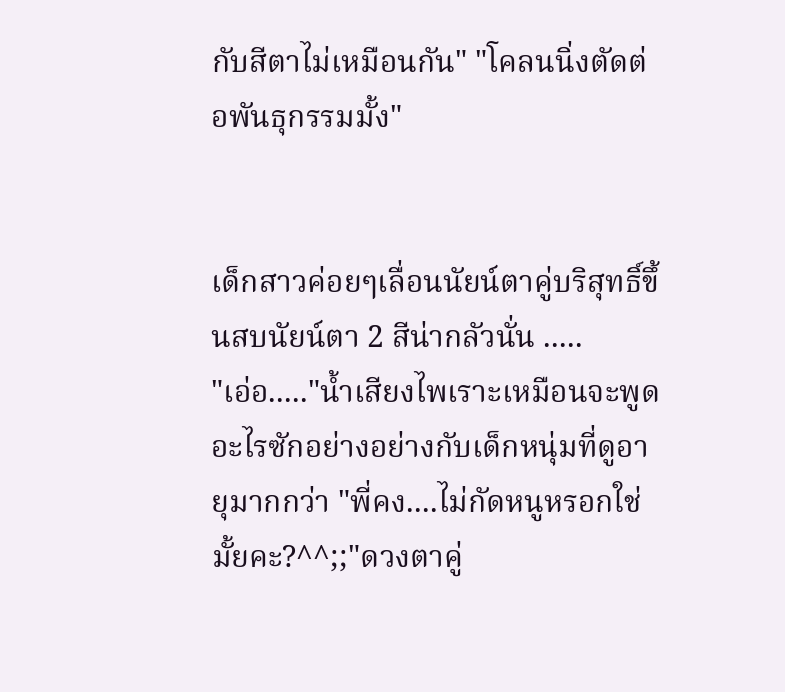กับสีตาไม่เหมือนกัน" "โคลนนิ่งตัดต่อพันธุกรรมมั้ง"


เด็กสาวค่อยๆเลื่อนนัยน์ตาคู่บริสุทธิ์ขึ้นสบนัยน์ตา 2 สีน่ากลัวนั่น .....
"เอ่อ....."น้ำเสียงไพเราะเหมือนจะพูดอะไรซักอย่างอย่างกับเด็กหนุ่มที่ดูอายุมากกว่า "พี่คง....ไม่กัดหนูหรอกใช่มั้ยคะ?^^;;"ดวงตาคู่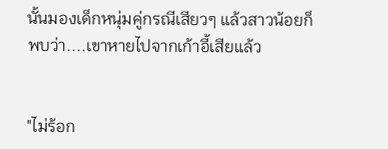นั้นมองเด็กหนุ่มคู่กรณีเสียวๆ แล้วสาวน้อยก็พบว่า....เขาหายไปจากเก้าอี้เสียแล้ว


"ไม่ร้อก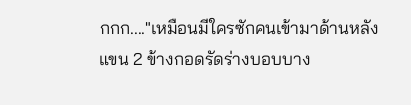กกก...."เหมือนมีใครซักคนเข้ามาด้านหลัง แขน 2 ข้างกอดรัดร่างบอบบาง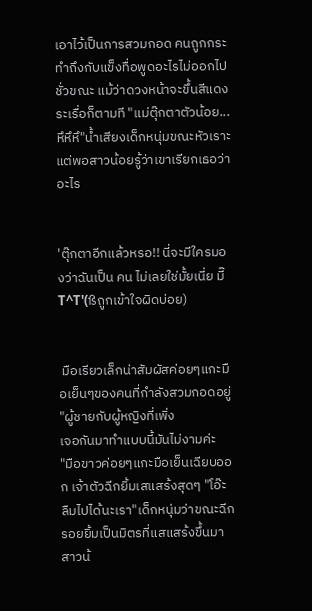เอาไว้เป็นการสวมกอด คนถูกกระทำถึงกับแข็งทื่อพูดอะไรไม่ออกไปชั่วขณะ แม้ว่าดวงหน้าจะขึ้นสีแดงระเรื่อก็ตามที "แม่ตุ๊กตาตัวน้อย...หึหึหึ"น้ำเสียงเด็กหนุ่มขณะหัวเราะ แต่พอสาวน้อยรู้ว่าเขาเรียกเธอว่าอะไร


'ตุ๊กตาอีกแล้วหรอ!! นี่จะมีใครมองว่าฉันเป็น คน ไม่เลยใช่มั้ยเนี่ย มี๊T^T'(ßถูกเข้าใจผิดบ่อย)


 มือเรียวเล็กน่าสัมผัสค่อยๆแกะมือเย็นๆของคนที่กำลังสวมกอดอยู่
"ผู้ชายกับผู้หญิงที่เพิ่ง
เจอกันมาทำแบบนี้มันไม่งามค่ะ
"มือขาวค่อยๆแกะมือเย็นเฉียบออก เจ้าตัวฉีกยิ้มเสแสร้งสุดๆ "โอ๊ะ ลืมไปได้นะเรา"เด็กหนุ่มว่าขณะฉีกรอยยิ้มเป็นมิตรที่แสแสร้งขึ้นมา สาวน้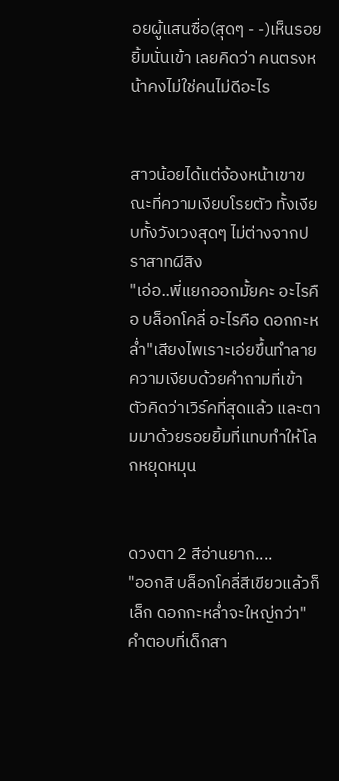อยผู้แสนซื่อ(สุดๆ - -)เห็นรอยยิ้มนั่นเข้า เลยคิดว่า คนตรงหน้าคงไม่ใช่คนไม่ดีอะไร


สาวน้อยได้แต่จ้องหน้าเขาขณะที่ความเงียบโรยตัว ทั้งเงียบทั้งวังเวงสุดๆ ไม่ต่างจากปราสาทผีสิง
"เอ่อ..พี่แยกออกมั้ยคะ อะไรคือ บล็อกโคลี่ อะไรคือ ดอกกะหล่ำ"เสียงไพเราะเอ่ยขึ้นทำลายความเงียบด้วยคำถามที่เข้าตัวคิดว่าเวิร์คที่สุดแล้ว และตามมาด้วยรอยยิ้มที่แทบทำให้โลกหยุดหมุน


ดวงตา 2 สีอ่านยาก....
"ออกสิ บล็อกโคลี่สีเขียวแล้วก็เล็ก ดอกกะหล่ำจะใหญ่กว่า"คำตอบที่เด็กสา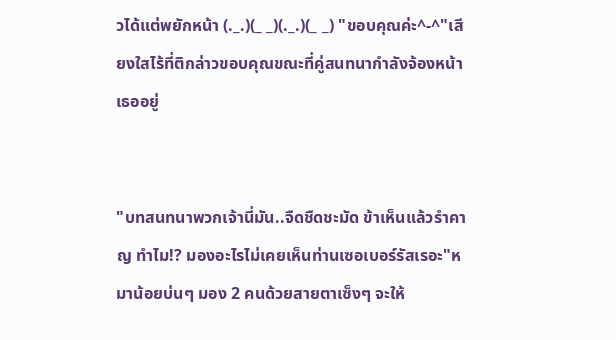วได้แต่พยักหน้า (._.)(_ _)(._.)(_ _) "ขอบคุณค่ะ^-^"เสียงใสไร้ที่ติกล่าวขอบคุณขณะที่คู่สนทนากำลังจ้องหน้าเธออยู่


"บทสนทนาพวกเจ้านี่มัน..จืดชืดชะมัด ข้าเห็นแล้วรำคาญ ทำไม!? มองอะไรไม่เคยเห็นท่านเซอเบอร์รัสเรอะ"หมาน้อยบ่นๆ มอง 2 คนด้วยสายตาเซ็งๆ จะให้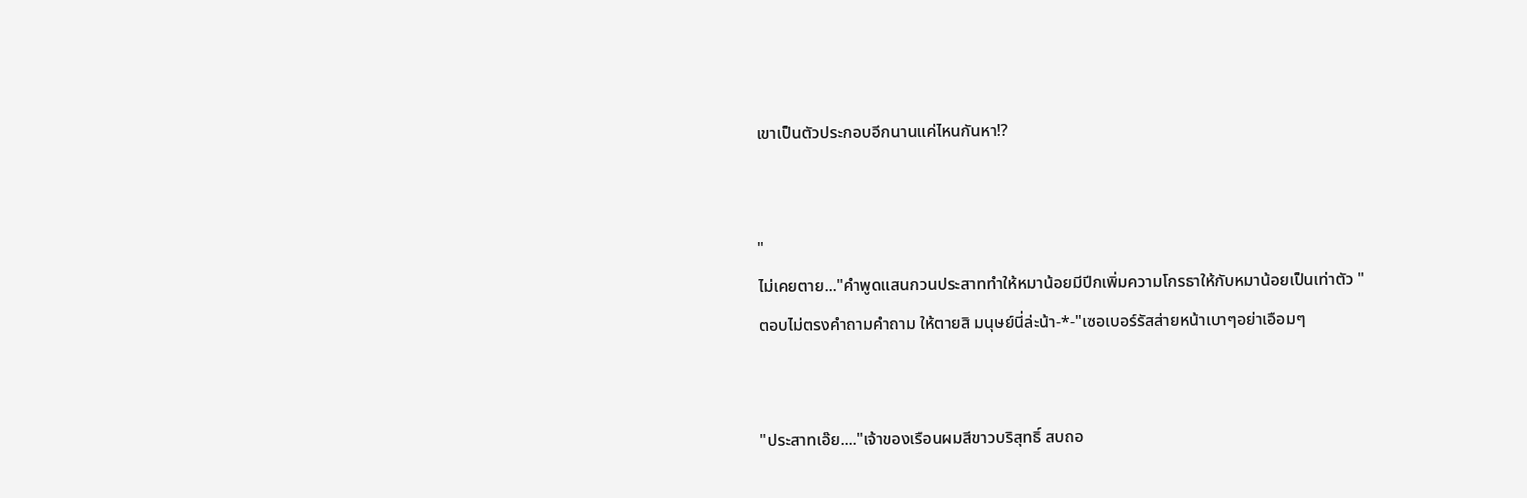เขาเป็นตัวประกอบอีกนานแค่ไหนกันหา!?


"
ไม่เคยตาย..."คำพูดแสนกวนประสาททำให้หมาน้อยมีปีกเพิ่มความโกรธาให้กับหมาน้อยเป็นเท่าตัว "ตอบไม่ตรงคำถามคำถาม ให้ตายสิ มนุษย์นี่ล่ะน้า-*-"เซอเบอร์รัสส่ายหน้าเบาๆอย่าเอือมๆ


"ประสาทเอ๊ย...."เจ้าของเรือนผมสีขาวบริสุทธิ์ สบถอ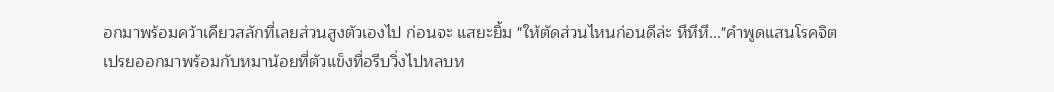อกมาพร้อมคว้าเคียวสลักที่เลยส่วนสูงตัวเองไป ก่อนจะ แสยะยิ้ม "ให้ตัดส่วนไหนก่อนดีล่ะ หึหึหึ..."คำพูดแสนโรคจิตเปรยออกมาพร้อมกับหมาน้อยที่ตัวแข็งทื่อรีบวิ่งไปหลบห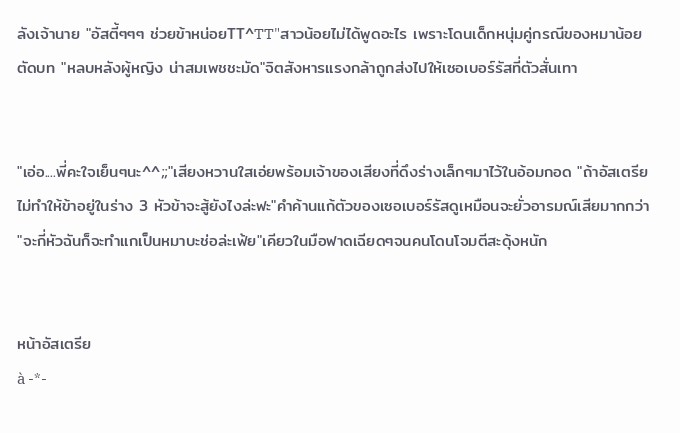ลังเจ้านาย "อัสตี้ๆๆๆ ช่วยข้าหน่อยTT^TT"สาวน้อยไม่ได้พูดอะไร เพราะโดนเด็กหนุ่มคู่กรณีของหมาน้อยตัดบท "หลบหลังผู้หญิง น่าสมเพชชะมัด"จิตสังหารแรงกล้าถูกส่งไปให้เซอเบอร์รัสที่ตัวสั่นเทา


"เอ่อ....พี่คะใจเย็นๆนะ^^;;"เสียงหวานใสเอ่ยพร้อมเจ้าของเสียงที่ดึงร่างเล็กๆมาไว้ในอ้อมกอด "ถ้าอัสเตรียไม่ทำให้ข้าอยู่ในร่าง 3 หัวข้าจะสู้ยังไงล่ะฟะ"คำค้านแก้ตัวของเซอเบอร์รัสดูเหมือนจะยั่วอารมณ์เสียมากกว่า "จะกี่หัวฉันก็จะทำแกเป็นหมาบะช่อล่ะเฟ้ย"เคียวในมือฟาดเฉียดๆจนคนโดนโจมตีสะดุ้งหนัก


หน้าอัสเตรีย
à -*-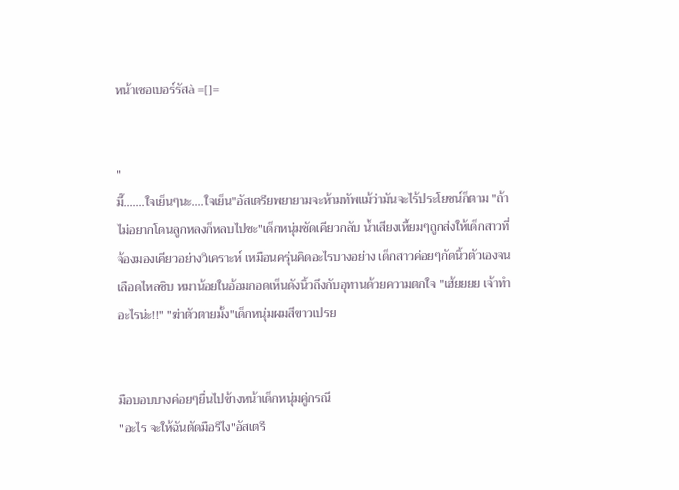หน้าเซอเบอร์รัสà =[]=


"
มี๊.......ใจเย็นๆนะ....ใจเย็น"อัสเตรียพยายามจะห้ามทัพแม้ว่ามันจะไร้ประโยชน์ก็ตาม "ถ้าไม่อยากโดนลูกหลงก็หลบไปซะ"เด็กหนุ่มชัดเคียวกลับ น้ำเสียงเหี้ยมๆถูกส่งให้เด็กสาวที่จ้องมองเคียวอย่างวิเคราะห์ เหมือนครุ่นคิดอะไรบางอย่าง เด็กสาวค่อยๆกัดนิ้วตัวเองจนเลือดไหลซิบ หมาน้อยในอ้อมกอดเห็นดังนิ้วถึงกับอุทานด้วยความตกใจ "เฮ้ยยยย เจ้าทำอะไรน่ะ!!" "ฆ่าตัวตายมั้ง"เด็กหนุ่มผมสีขาวเปรย


มือบอบบางค่อยๆยื่นไปข้างหน้าเด็กหนุ่มคู่กรณี
"อะไร จะให้ฉันตัดมือรึไง"อัสเตรี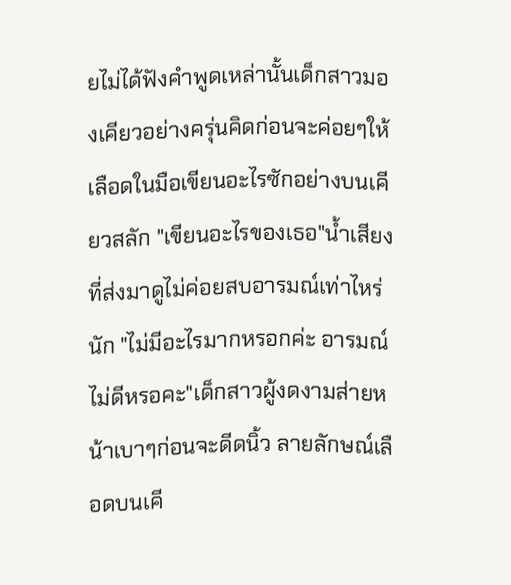ยไม่ได้ฟังคำพูดเหล่านั้นเด็กสาวมองเคียวอย่างครุ่นคิดก่อนจะค่อยๆให้เลือดในมือเขียนอะไรซักอย่างบนเคียวสลัก "เขียนอะไรของเธอ"น้ำเสียงที่ส่งมาดูไม่ค่อยสบอารมณ์เท่าไหร่นัก "ไม่มีอะไรมากหรอกค่ะ อารมณ์ไม่ดีหรอคะ"เด็กสาวผู้งดงามส่ายหน้าเบาๆก่อนจะดีดนิ้ว ลายลักษณ์เลือดบนเคี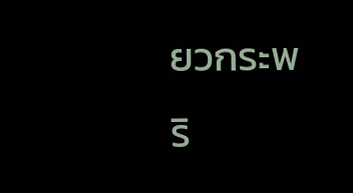ยวกระพริ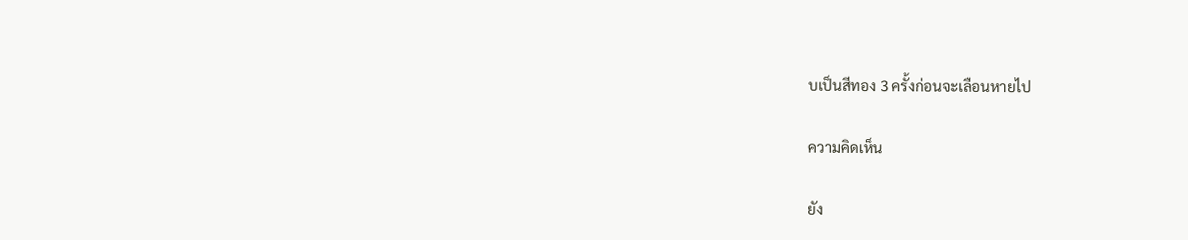บเป็นสีทอง 3 ครั้งก่อนจะเลือนหายไป

ความคิดเห็น

ยัง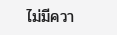ไม่มีควา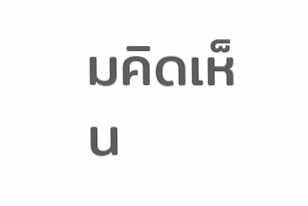มคิดเห็น